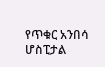የጥቁር አንበሳ ሆስፒታል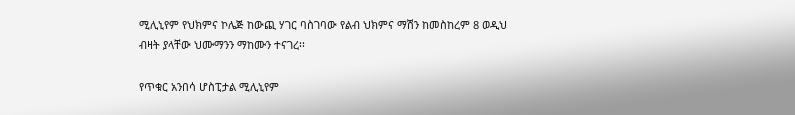ሚሊኒየም የህክምና ኮሌጅ ከውጪ ሃገር ባስገባው የልብ ህክምና ማሽን ከመስከረም 8 ወዲህ ብዛት ያላቸው ህሙማንን ማከሙን ተናገረ፡፡

የጥቁር አንበሳ ሆስፒታል ሚሊኒየም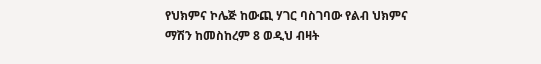የህክምና ኮሌጅ ከውጪ ሃገር ባስገባው የልብ ህክምና ማሽን ከመስከረም 8 ወዲህ ብዛት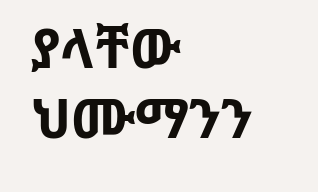ያላቸው ህሙማንን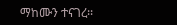ማከሙን ተናገረ፡፡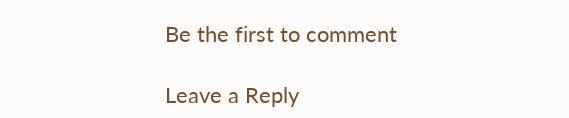Be the first to comment

Leave a Reply